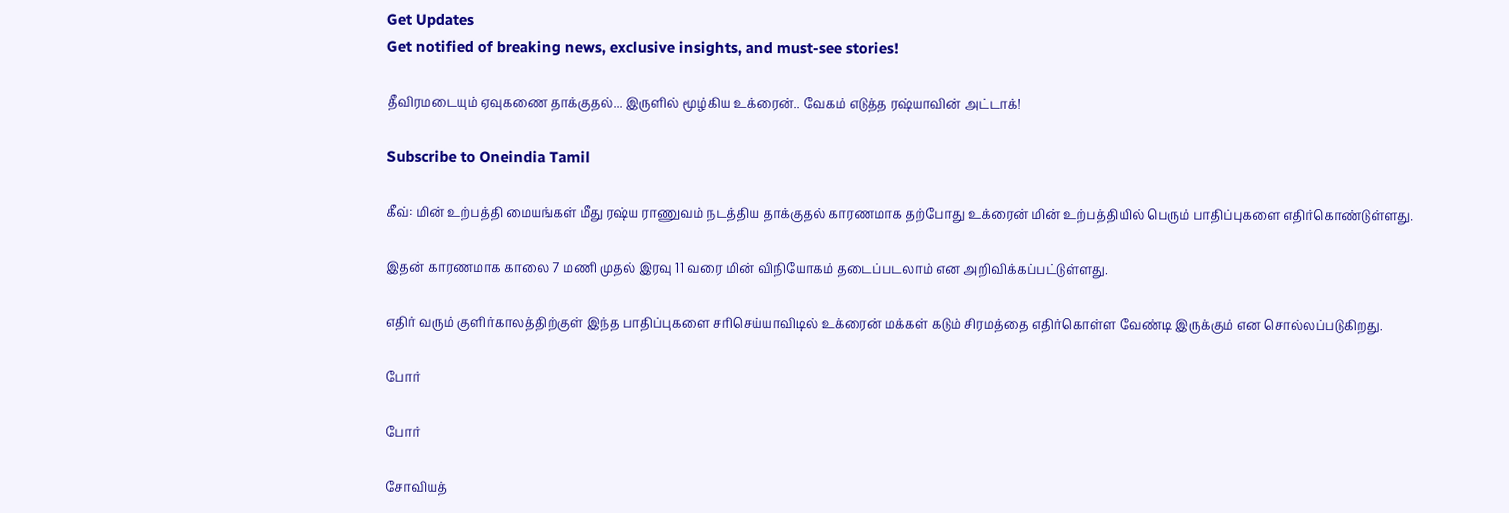Get Updates
Get notified of breaking news, exclusive insights, and must-see stories!

தீவிரமடையும் ஏவுகணை தாக்குதல்... இருளில் மூழ்கிய உக்ரைன்.. வேகம் எடுத்த ரஷ்யாவின் அட்டாக்!

Subscribe to Oneindia Tamil

கீவ்: மின் உற்பத்தி மையங்கள் மீது ரஷ்ய ராணுவம் நடத்திய தாக்குதல் காரணமாக தற்போது உக்ரைன் மின் உற்பத்தியில் பெரும் பாதிப்புகளை எதிர்கொண்டுள்ளது.

இதன் காரணமாக காலை 7 மணி முதல் இரவு 11 வரை மின் விநியோகம் தடைப்படலாம் என அறிவிக்கப்பட்டுள்ளது.

எதிர் வரும் குளிர்காலத்திற்குள் இந்த பாதிப்புகளை சரிசெய்யாவிடில் உக்ரைன் மக்கள் கடும் சிரமத்தை எதிர்கொள்ள வேண்டி இருக்கும் என சொல்லப்படுகிறது.

போர்

போர்

சோவியத்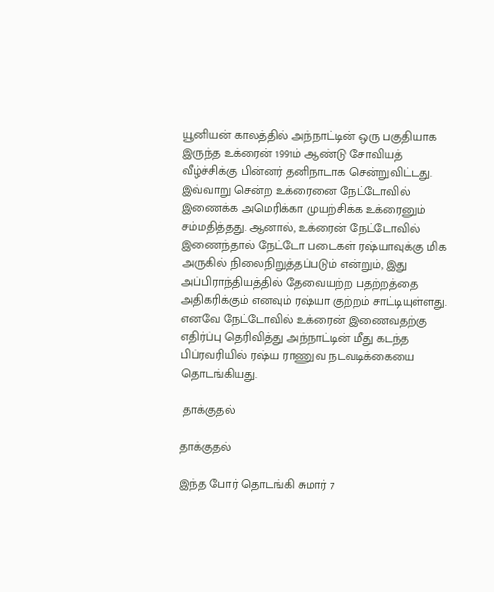யூனியன் காலத்தில் அந்நாட்டின் ஒரு பகுதியாக இருந்த உக்ரைன் 1991ம் ஆண்டு சோவியத் வீழ்ச்சிக்கு பின்னர் தனிநாடாக சென்றுவிட்டது. இவ்வாறு சென்ற உக்ரைனை நேட்டோவில் இணைக்க அமெரிக்கா முயற்சிக்க உக்ரைனும் சம்மதித்தது. ஆனால், உக்ரைன் நேட்டோவில் இணைந்தால் நேட்டோ படைகள் ரஷ்யாவுக்கு மிக அருகில் நிலைநிறுத்தப்படும் என்றும், இது அப்பிராந்தியத்தில் தேவையற்ற பதற்றத்தை அதிகரிக்கும் எனவும் ரஷ்யா குற்றம் சாட்டியுள்ளது. எனவே நேட்டோவில் உக்ரைன் இணைவதற்கு எதிர்ப்பு தெரிவித்து அந்நாட்டின் மீது கடந்த பிப்ரவரியில் ரஷ்ய ராணுவ நடவடிக்கையை தொடங்கியது.

 தாக்குதல்

தாக்குதல்

இந்த போர் தொடங்கி சுமார் 7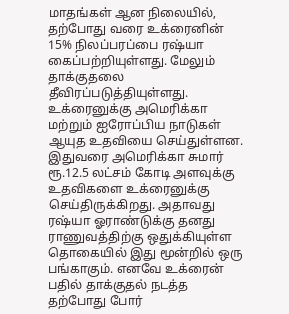மாதங்கள் ஆன நிலையில், தற்போது வரை உக்ரைனின் 15% நிலப்பரப்பை ரஷ்யா கைப்பற்றியுள்ளது. மேலும் தாக்குதலை தீவிரப்படுத்தியுள்ளது. உக்ரைனுக்கு அமெரிக்கா மற்றும் ஐரோப்பிய நாடுகள் ஆயுத உதவியை செய்துள்ளன. இதுவரை அமெரிக்கா சுமார் ரூ.12.5 லட்சம் கோடி அளவுக்கு உதவிகளை உக்ரைனுக்கு செய்திருக்கிறது. அதாவது ரஷ்யா ஓராண்டுக்கு தனது ராணுவத்திற்கு ஒதுக்கியுள்ள தொகையில் இது மூன்றில் ஒரு பங்காகும். எனவே உக்ரைன் பதில் தாக்குதல் நடத்த தற்போது போர்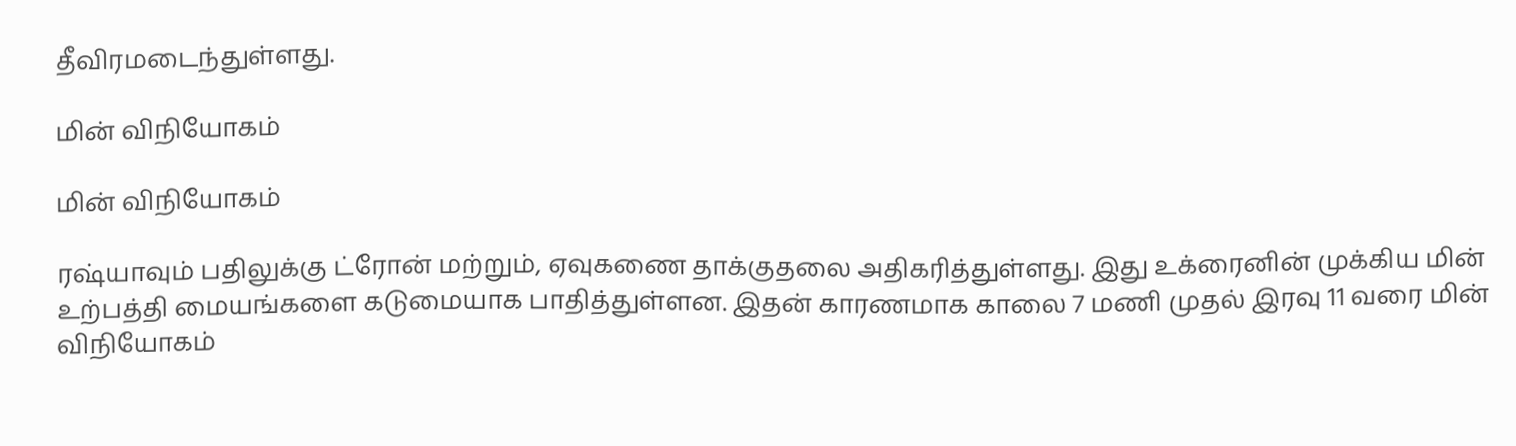தீவிரமடைந்துள்ளது.

மின் விநியோகம்

மின் விநியோகம்

ரஷ்யாவும் பதிலுக்கு ட்ரோன் மற்றும், ஏவுகணை தாக்குதலை அதிகரித்துள்ளது. இது உக்ரைனின் முக்கிய மின் உற்பத்தி மையங்களை கடுமையாக பாதித்துள்ளன. இதன் காரணமாக காலை 7 மணி முதல் இரவு 11 வரை மின் விநியோகம்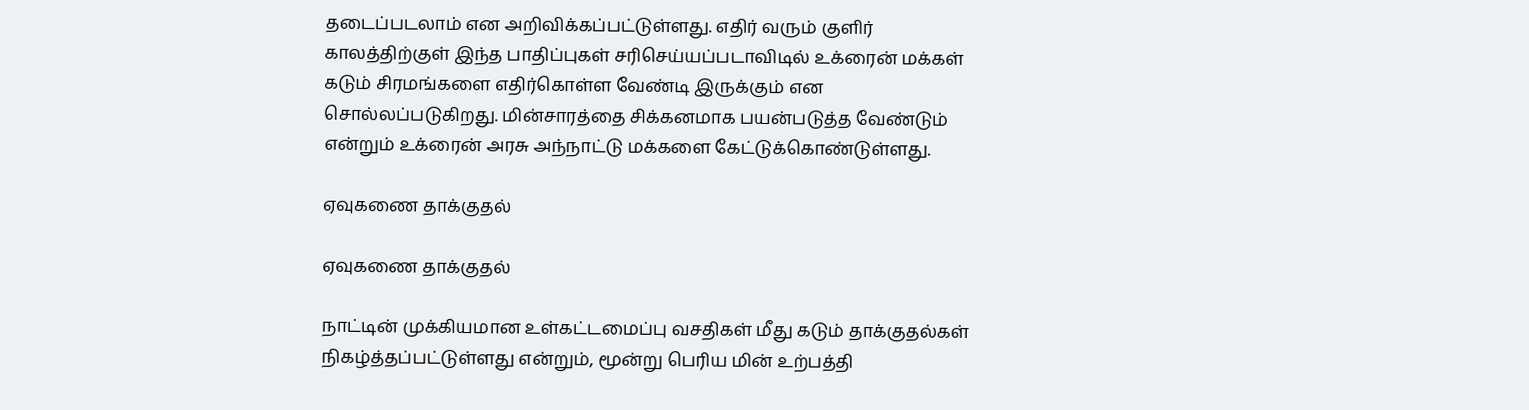தடைப்படலாம் என அறிவிக்கப்பட்டுள்ளது. எதிர் வரும் குளிர் காலத்திற்குள் இந்த பாதிப்புகள் சரிசெய்யப்படாவிடில் உக்ரைன் மக்கள் கடும் சிரமங்களை எதிர்கொள்ள வேண்டி இருக்கும் என சொல்லப்படுகிறது. மின்சாரத்தை சிக்கனமாக பயன்படுத்த வேண்டும் என்றும் உக்ரைன் அரசு அந்நாட்டு மக்களை கேட்டுக்கொண்டுள்ளது.

ஏவுகணை தாக்குதல்

ஏவுகணை தாக்குதல்

நாட்டின் முக்கியமான உள்கட்டமைப்பு வசதிகள் மீது கடும் தாக்குதல்கள் நிகழ்த்தப்பட்டுள்ளது என்றும், மூன்று பெரிய மின் உற்பத்தி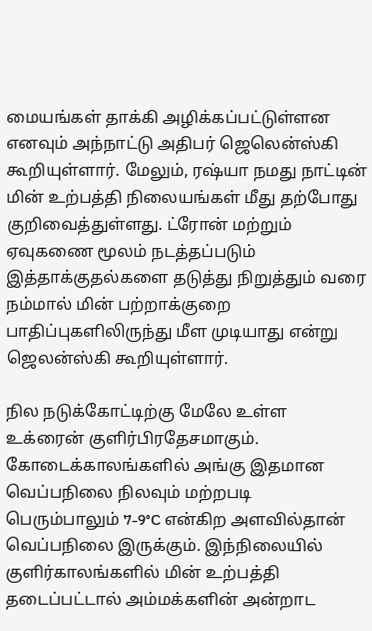மையங்கள் தாக்கி அழிக்கப்பட்டுள்ளன எனவும் அந்நாட்டு அதிபர் ஜெலென்ஸ்கி கூறியுள்ளார். மேலும், ரஷ்யா நமது நாட்டின் மின் உற்பத்தி நிலையங்கள் மீது தற்போது குறிவைத்துள்ளது. ட்ரோன் மற்றும் ஏவுகணை மூலம் நடத்தப்படும் இத்தாக்குதல்களை தடுத்து நிறுத்தும் வரை நம்மால் மின் பற்றாக்குறை பாதிப்புகளிலிருந்து மீள முடியாது என்று ஜெலன்ஸ்கி கூறியுள்ளார்.

நில நடுக்கோட்டிற்கு மேலே உள்ள உக்ரைன் குளிர்பிரதேசமாகும். கோடைக்காலங்களில் அங்கு இதமான வெப்பநிலை நிலவும் மற்றபடி பெரும்பாலும் 7-9°C என்கிற அளவில்தான் வெப்பநிலை இருக்கும். இந்நிலையில் குளிர்காலங்களில் மின் உற்பத்தி தடைப்பட்டால் அம்மக்களின் அன்றாட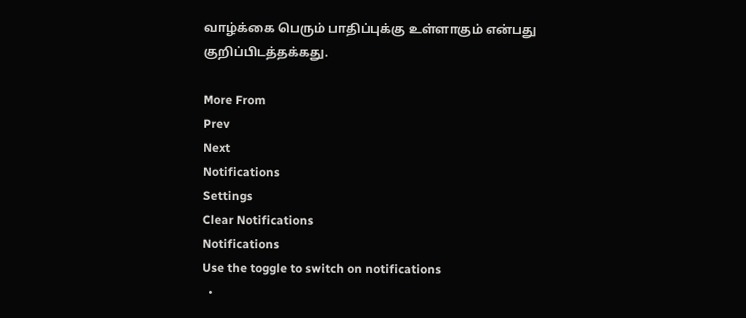வாழ்க்கை பெரும் பாதிப்புக்கு உள்ளாகும் என்பது குறிப்பிடத்தக்கது.

More From
Prev
Next
Notifications
Settings
Clear Notifications
Notifications
Use the toggle to switch on notifications
  •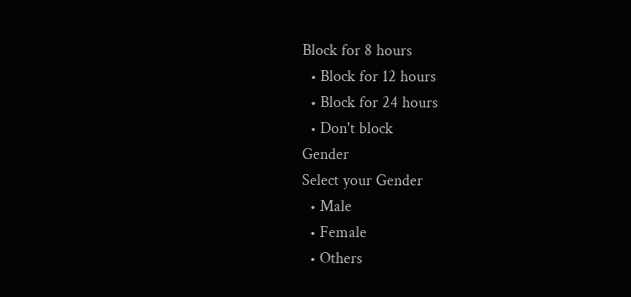Block for 8 hours
  • Block for 12 hours
  • Block for 24 hours
  • Don't block
Gender
Select your Gender
  • Male
  • Female
  • Others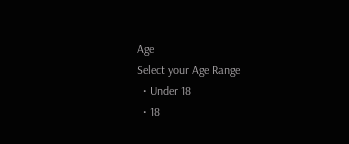Age
Select your Age Range
  • Under 18
  • 18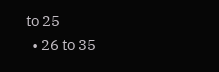to 25
  • 26 to 35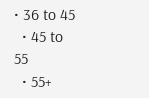• 36 to 45
  • 45 to 55
  • 55+